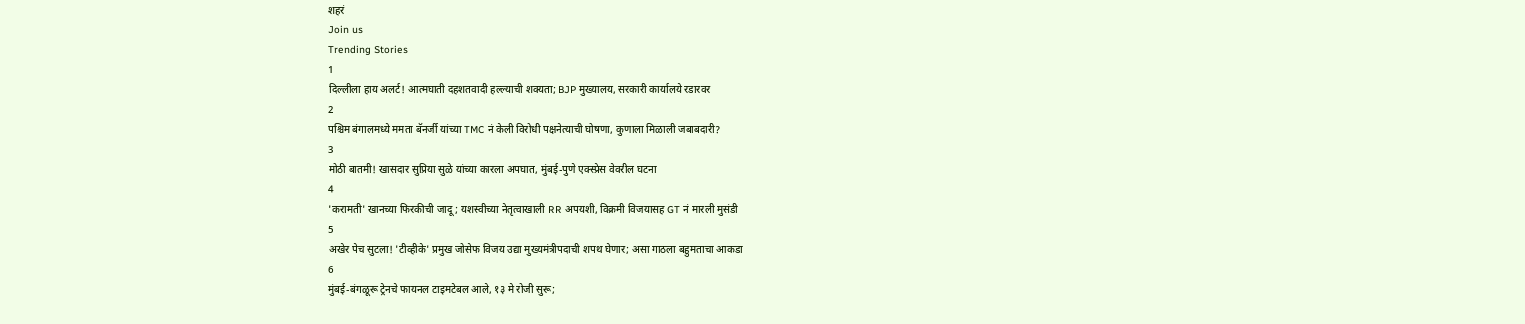शहरं
Join us
Trending Stories
1
दिल्लीला हाय अलर्ट! आत्मघाती दहशतवादी हल्ल्याची शक्यता; BJP मुख्यालय, सरकारी कार्यालये रडारवर
2
पश्चिम बंगालमध्ये ममता बॅनर्जी यांच्या TMC नं केली विरोधी पक्षनेत्याची घोषणा, कुणाला मिळाली जबाबदारी?
3
मोठी बातमी! खासदार सुप्रिया सुळे यांच्या कारला अपघात, मुंबई-पुणे एक्स्प्रेस वेवरील घटना
4
'करामती' खानच्या फिरकीची जादू; यशस्वीच्या नेतृत्वाखाली RR अपयशी, विक्रमी विजयासह GT नं मारली मुसंडी
5
अखेर पेच सुटला! 'टीव्हीके' प्रमुख जोसेफ विजय उद्या मुख्यमंत्रीपदाची शपथ घेणार; असा गाठला बहुमताचा आकडा
6
मुंबई-बंगळूरू ट्रेनचे फायनल टाइमटेबल आले, १३ मे रोजी सुरू;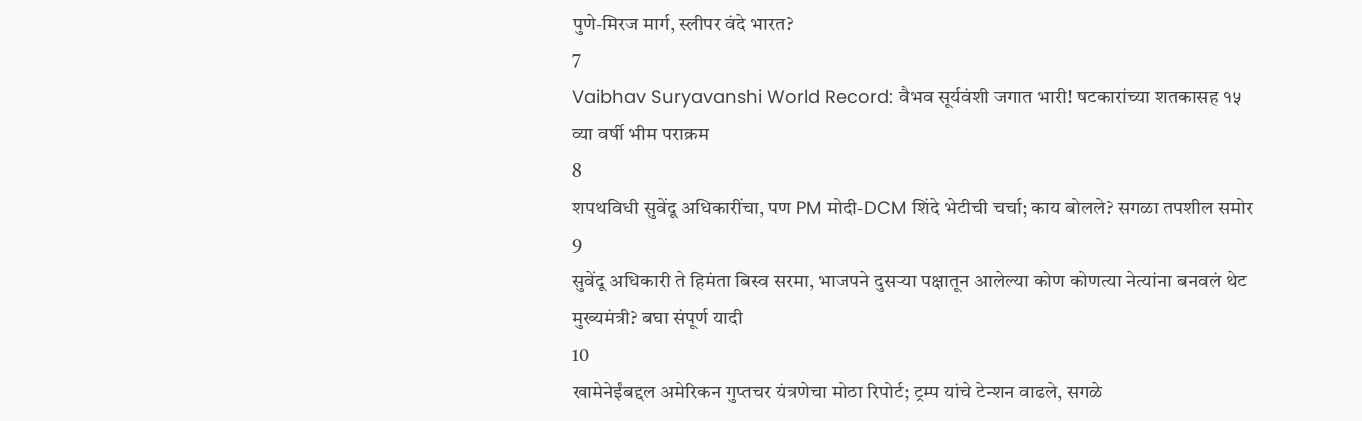पुणे-मिरज मार्ग, स्लीपर वंदे भारत?
7
Vaibhav Suryavanshi World Record: वैभव सूर्यवंशी जगात भारी! षटकारांच्या शतकासह १५ व्या वर्षी भीम पराक्रम
8
शपथविधी सुवेंदू अधिकारींचा, पण PM मोदी-DCM शिंदे भेटीची चर्चा; काय बोलले? सगळा तपशील समोर
9
सुवेंदू अधिकारी ते हिमंता बिस्व सरमा, भाजपने दुसऱ्या पक्षातून आलेल्या कोण कोणत्या नेत्यांना बनवलं थेट मुख्यमंत्री? बघा संपूर्ण यादी
10
खामेनेईंबद्दल अमेरिकन गुप्तचर यंत्रणेचा मोठा रिपोर्ट; ट्रम्प यांचे टेन्शन वाढले, सगळे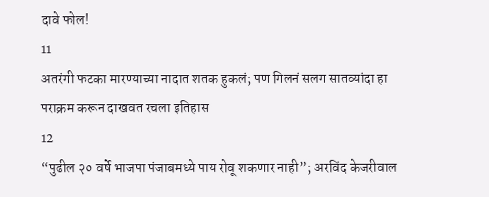दावे फोल!
11
अतरंगी फटका मारण्याच्या नादात शतक हुकलं; पण गिलनं सलग सातव्यांदा हा पराक्रम करून दाखवत रचला इतिहास
12
“पुढील २० वर्षे भाजपा पंजाबमध्ये पाय रोवू शकणार नाही”; अरविंद केजरीवाल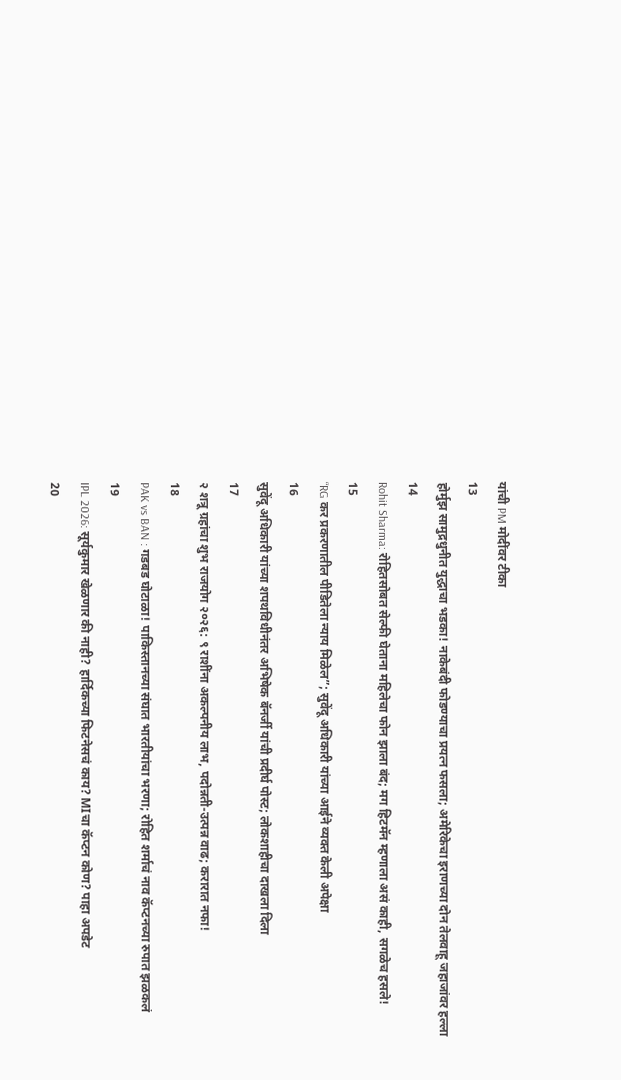यांची PM मोदींवर टीका
13
होर्मुझ सामुद्रधुनीत युद्धाचा भडका! नाकेबंदी फोडण्याचा प्रयत्न फसला; अमेरिकेचा इराणच्या दोन तेलवाहू जहाजांवर हल्ला
14
Rohit Sharma: रोहितसोबत सेल्फी घेताना महिलेचा फोन झाला बंद; मग हिटमॅन म्हणाला असं काही, सगळेच हसले!
15
“RG कर प्रकरणातील पीडितेला न्याय मिळेल”; सुवेंदू अधिकारी यांच्या आईने व्यक्त केली अपेक्षा
16
सुवेंदू अधिकारी यांच्या शपथविधीनंतर अभिषेक बॅनर्जी यांची प्रदीर्घ पोस्ट; लोकशाहीचा दाखला दिला
17
२ शत्रू ग्रहांचा शुभ राजयोग २०२६: ९ राशींना अकल्पनीय लाभ, पदोन्नती-उत्पन्न वाढ; करारात नफा!
18
PAK vs BAN : गडबड घोटाळा! पाकिस्तानच्या संघात भारतीयांचा भरणा; रोहित शर्माचं नाव कॅप्टनच्या रुपात झळकलं
19
IPL 2026: सूर्यकुमार खेळणार की नाही? हार्दिकच्या फिटनेसचं काय? MIचा कॅप्टन कोण? पाहा अपडेट
20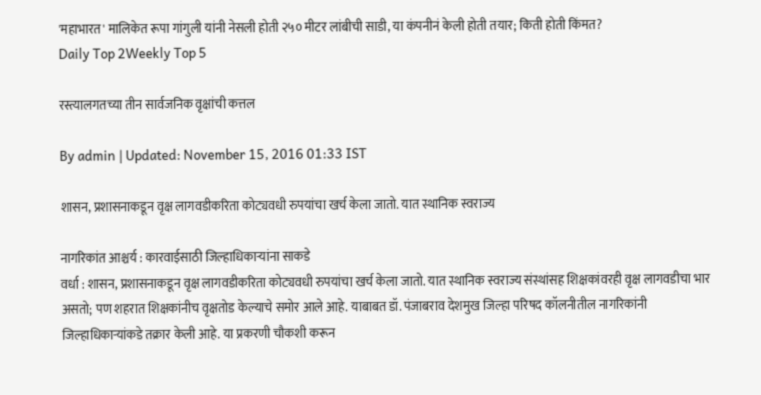'महाभारत' मालिकेत रूपा गांगुली यांनी नेसली होती २५० मीटर लांबीची साडी, या कंपनीनं केली होती तयार; किती होती किंमत?
Daily Top 2Weekly Top 5

रस्त्यालगतच्या तीन सार्वजनिक वृक्षांची कत्तल

By admin | Updated: November 15, 2016 01:33 IST

शासन, प्रशासनाकडून वृक्ष लागवडीकरिता कोट्यवधी रुपयांचा खर्च केला जातो. यात स्थानिक स्वराज्य

नागरिकांत आश्चर्य : कारवाईसाठी जिल्हाधिकाऱ्यांना साकडे
वर्धा : शासन, प्रशासनाकडून वृक्ष लागवडीकरिता कोट्यवधी रुपयांचा खर्च केला जातो. यात स्थानिक स्वराज्य संस्थांसह शिक्षकांवरही वृक्ष लागवडीचा भार असतो; पण शहरात शिक्षकांनीच वृक्षतोड केल्याचे समोर आले आहे. याबाबत डॉ. पंजाबराव देशमुख जिल्हा परिषद कॉलनीतील नागरिकांनी जिल्हाधिकाऱ्यांकडे तक्रार केली आहे. या प्रकरणी चौकशी करून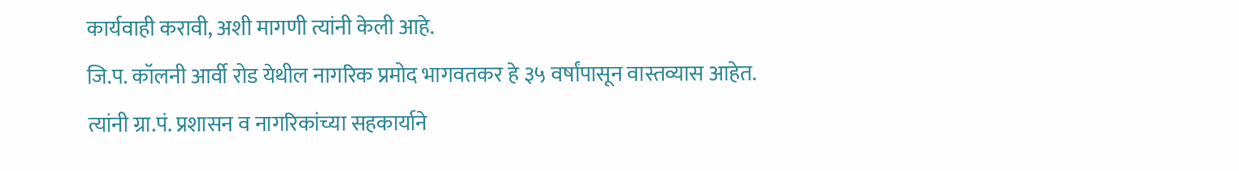कार्यवाही करावी, अशी मागणी त्यांनी केली आहे.
जि.प. कॉलनी आर्वी रोड येथील नागरिक प्रमोद भागवतकर हे ३५ वर्षांपासून वास्तव्यास आहेत. त्यांनी ग्रा.पं. प्रशासन व नागरिकांच्या सहकार्याने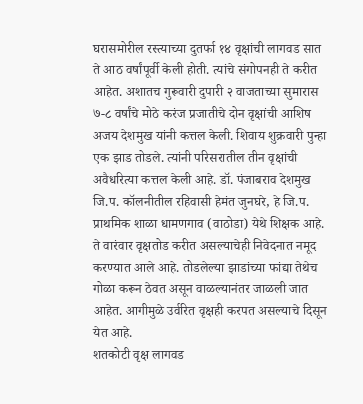घरासमोरील रस्त्याच्या दुतर्फा १४ वृक्षांची लागवड सात ते आठ वर्षांपूर्वी केली होती. त्यांचे संगोपनही ते करीत आहेत. अशातच गुरूवारी दुपारी २ वाजताच्या सुमारास ७-८ वर्षांचे मोठे करंज प्रजातीचे दोन वृक्षांची आशिष अजय देशमुख यांनी कत्तल केली. शिवाय शुक्रवारी पुन्हा एक झाड तोडले. त्यांनी परिसरातील तीन वृक्षांची अवैधरित्या कत्तल केली आहे. डॉ. पंजाबराव देशमुख जि.प. कॉलनीतील रहिवासी हेमंत जुनघरे, हे जि.प. प्राथमिक शाळा धामणगाव (वाठोडा) येथे शिक्षक आहे. ते वारंवार वृक्षतोड करीत असल्याचेही निवेदनात नमूद करण्यात आले आहे. तोडलेल्या झाडांच्या फांद्या तेथेच गोळा करून ठेवत असून वाळल्यानंतर जाळली जात आहेत. आगीमुळे उर्वरित वृक्षही करपत असल्याचे दिसून येत आहे.
शतकोटी वृक्ष लागवड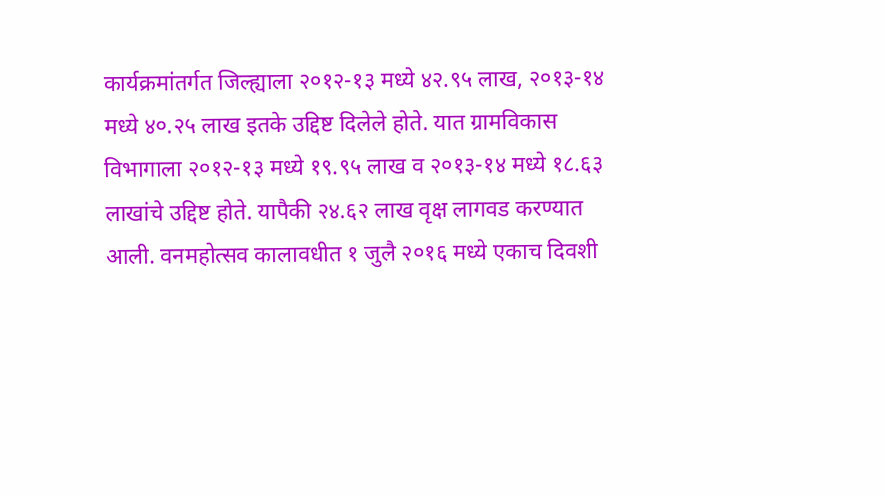कार्यक्रमांतर्गत जिल्ह्याला २०१२-१३ मध्ये ४२.९५ लाख, २०१३-१४ मध्ये ४०.२५ लाख इतके उद्दिष्ट दिलेले होते. यात ग्रामविकास विभागाला २०१२-१३ मध्ये १९.९५ लाख व २०१३-१४ मध्ये १८.६३ लाखांचे उद्दिष्ट होते. यापैकी २४.६२ लाख वृक्ष लागवड करण्यात आली. वनमहोत्सव कालावधीत १ जुलै २०१६ मध्ये एकाच दिवशी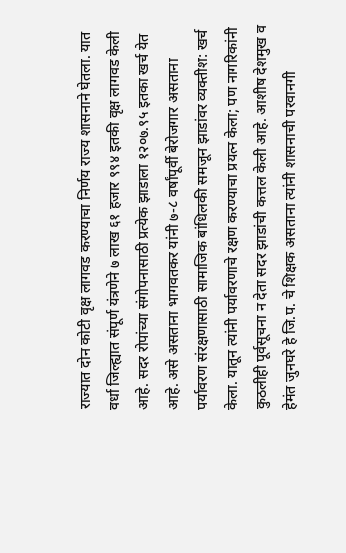राज्यात दोन कोटी वृक्ष लागवड करण्याचा निर्णय राज्य शासनाने घेतला. यात वर्धा जिल्ह्यात संपूर्ण यंत्रणेने ७ लाख ६१ हजार ९९४ इतकी वृक्ष लागवड केली आहे. सदर रोपांच्या संगोपनासाठी प्रत्येक झाडाला १२०७.९५ इतका खर्च येत आहे. असे असताना भागवतकर यांनी ७-८ वर्षांपूर्वी बेरोजगार असताना पर्यावरण संरक्षणासाठी सामाजिक बांधिलकी समजून झाडांवर व्यक्तीश: खर्च केला. यातून त्यांनी पर्यावरणाचे रक्षण करण्याचा प्रयत्न केला; पण नागरिकांनी कुठलीही पूर्वसूचना न देता सदर झाडांची कत्तल केली आहे. आशीष देशमुख व हेमंत जुनघरे हे जि.प. चे शिक्षक असताना त्यांनी शासनाची परवानगी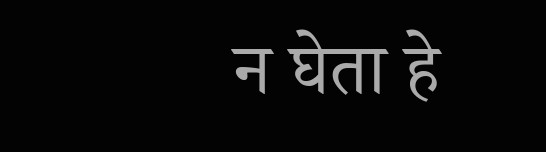न घेता हे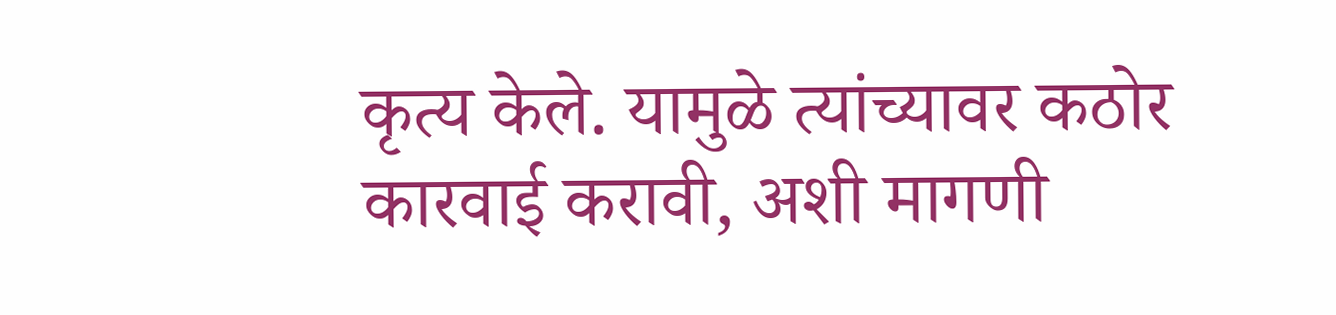कृत्य केले. यामुळे त्यांच्यावर कठोर कारवाई करावी, अशी मागणी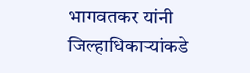भागवतकर यांनी जिल्हाधिकाऱ्यांकडे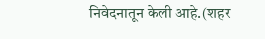निवेदनातून केली आहे.(शहर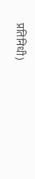प्रतिनिधी)